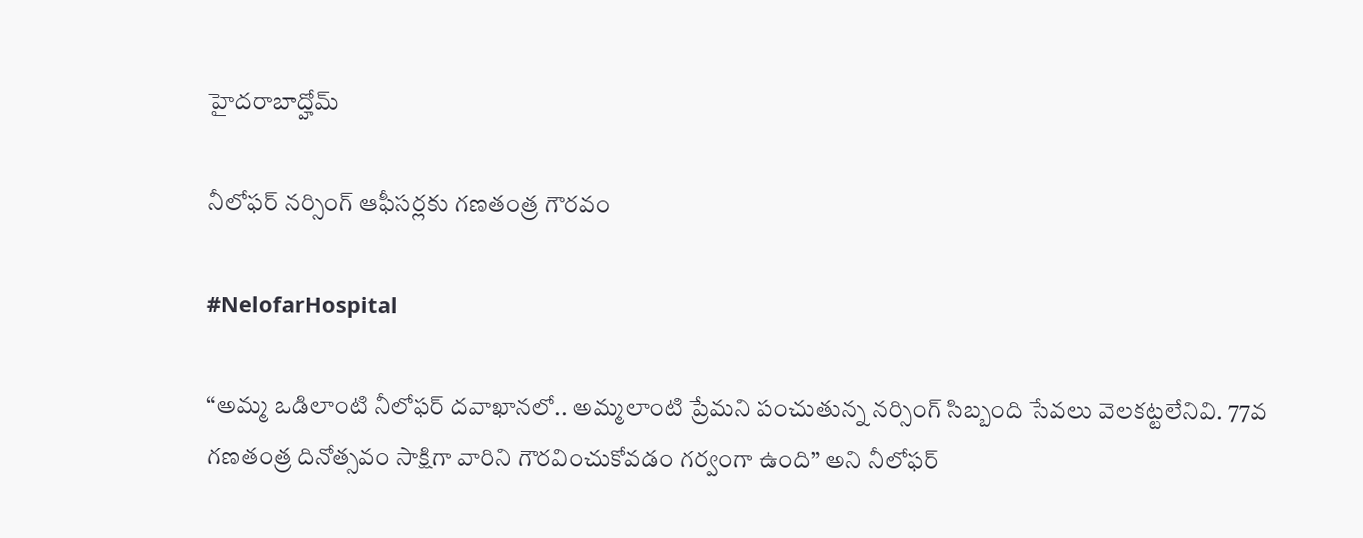హైదరాబాద్హోమ్

నీలోఫర్ నర్సింగ్ ఆఫీసర్లకు గణతంత్ర గౌరవం

#NelofarHospital

“అమ్మ ఒడిలాంటి నీలోఫర్ దవాఖానలో.. అమ్మలాంటి ప్రేమని పంచుతున్న నర్సింగ్ సిబ్బంది సేవలు వెలకట్టలేనివి. 77వ గణతంత్ర దినోత్సవం సాక్షిగా వారిని గౌరవించుకోవడం గర్వంగా ఉంది” అని నీలోఫర్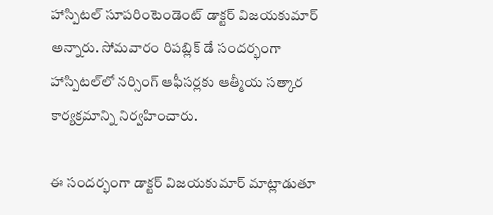హాస్పిటల్ సూపరింటెండెంట్ డాక్టర్ విజయకుమార్ అన్నారు. సోమవారం రిపబ్లిక్ డే సందర్భంగా హాస్పిటల్‌లో నర్సింగ్ ఆఫీసర్లకు ఆత్మీయ సత్కార కార్యక్రమాన్ని నిర్వహించారు.

ఈ సందర్భంగా డాక్టర్ విజయకుమార్ మాట్లాడుతూ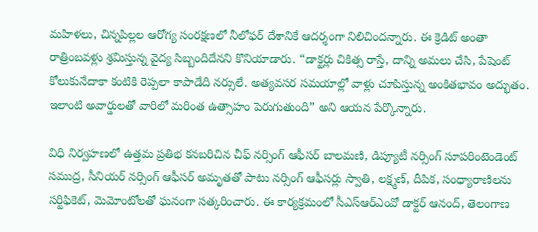మహిళలు, చిన్నపిల్లల ఆరోగ్య సంరక్షణలో నీలోఫర్ దేశానికే ఆదర్శంగా నిలిచిందన్నారు. ఈ క్రెడిట్ అంతా రాత్రింబవళ్లు శ్రమిస్తున్న వైద్య సిబ్బందిదేనని కొనియాడారు. “డాక్టర్లు చికిత్స రాస్తే, దాన్ని అమలు చేసి, పేషెంట్ కోలుకునేదాకా కంటికి రెప్పలా కాపాడేది నర్సులే. అత్యవసర సమయాల్లో వాళ్లు చూపిస్తున్న అంకితభావం అద్భుతం. ఇలాంటి అవార్డులతో వారిలో మరింత ఉత్సాహం పెరుగుతుంది” అని ఆయన పేర్కొన్నారు.

విధి నిర్వహణలో ఉత్తమ ప్రతిభ కనబరిచిన చీఫ్ నర్సింగ్ ఆఫీసర్ బాలమణి, డిప్యూటీ నర్సింగ్ సూపరింటెండెంట్ సముద్ర, సీనియర్ నర్సింగ్ ఆఫీసర్ అమృతతో పాటు నర్సింగ్ ఆఫీసర్లు స్వాతి, లక్ష్మణ్, దీపిక, సంధ్యారాణిలను సర్టిఫికెట్, మెమోంటోలతో ఘనంగా సత్కరించారు. ఈ కార్యక్రమంలో సీఎస్‌ఆర్‌ఎంవో డాక్టర్ ఆనంద్, తెలంగాణ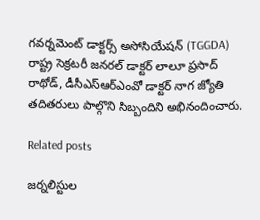గవర్నమెంట్ డాక్టర్స్ అసోసియేషన్ (TGGDA) రాష్ట్ర సెక్రటరీ జనరల్ డాక్టర్ లాలూ ప్రసాద్ రాథోడ్, డీసీఎస్‌ఆర్‌ఎంవో డాక్టర్ నాగ జ్యోతి తదితరులు పాల్గొని సిబ్బందిని అభినందించారు.

Related posts

జర్నలిస్టుల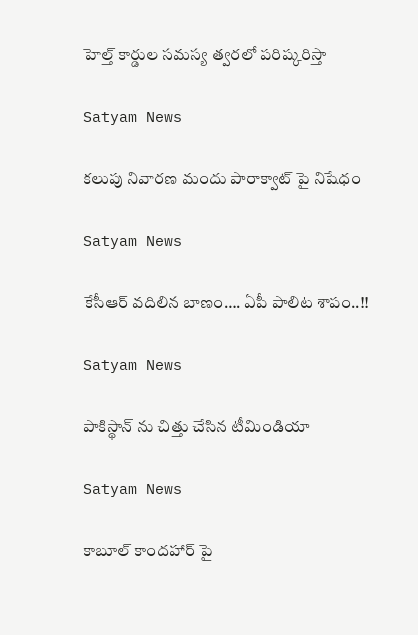హెల్త్ కార్డుల సమస్య త్వరలో పరిష్కరిస్తా

Satyam News

కలుపు నివారణ మందు పారాక్వాట్ పై నిషేధం

Satyam News

కేసీఆర్‌ వదిలిన బాణం…. ఏపీ పాలిట శాపం..!!

Satyam News

పాకిస్థాన్ ను చిత్తు చేసిన టీమిండియా

Satyam News

కాబూల్ కాందహార్ పై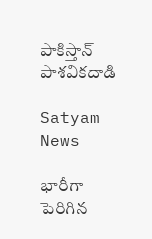పాకిస్తాన్ పాశవికదాడి

Satyam News

భారీగా పెరిగిన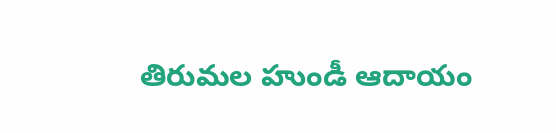తిరుమల హుండీ ఆదాయం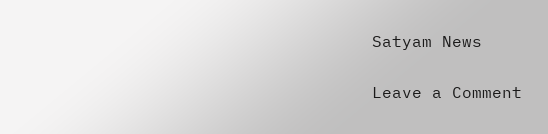Satyam News

Leave a Comment